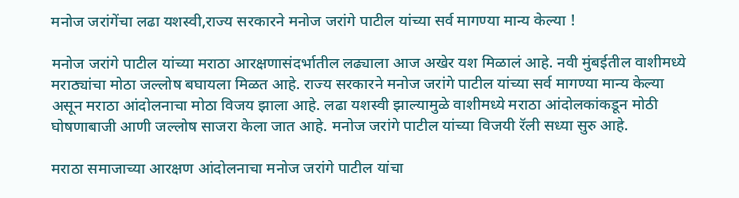मनोज जरांगेंचा लढा यशस्वी,राज्य सरकारने मनोज जरांगे पाटील यांच्या सर्व मागण्या मान्य केल्या !

मनोज जरांगे पाटील यांच्या मराठा आरक्षणासंदर्भातील लढ्याला आज अखेर यश मिळालं आहे. नवी मुंबईतील वाशीमध्ये मराठ्यांचा मोठा जल्लोष बघायला मिळत आहे. राज्य सरकारने मनोज जरांगे पाटील यांच्या सर्व मागण्या मान्य केल्या असून मराठा आंदोलनाचा मोठा विजय झाला आहे. लढा यशस्वी झाल्यामुळे वाशीमध्ये मराठा आंदोलकांकडून मोठी घोषणाबाजी आणी जल्लोष साजरा केला जात आहे. मनोज जरांगे पाटील यांच्या विजयी रॅली सध्या सुरु आहे.

मराठा समाजाच्या आरक्षण आंदोलनाचा मनोज जरांगे पाटील यांचा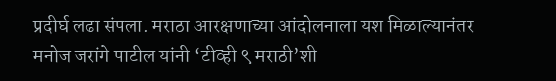प्रदीर्घ लढा संपला. मराठा आरक्षणाच्या आंदोलनाला यश मिळाल्यानंतर मनोज जरांगे पाटील यांनी ‘टीव्ही ९ मराठी’शी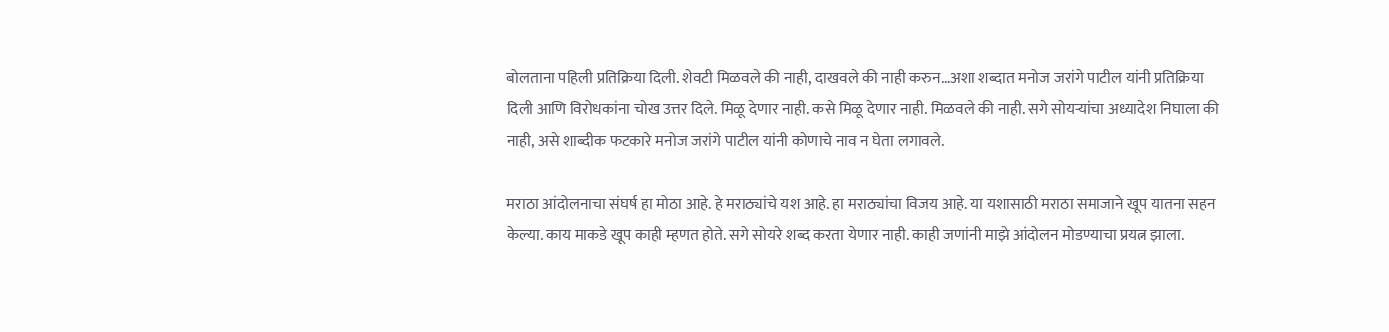बोलताना पहिली प्रतिक्रिया दिली. शेवटी मिळवले की नाही, दाखवले की नाही करुन…अशा शब्दात मनोज जरांगे पाटील यांनी प्रतिक्रिया दिली आणि विरोधकांना चोख उत्तर दिले. मिळू देणार नाही. कसे मिळू देणार नाही. मिळवले की नाही. सगे सोयऱ्यांचा अध्यादेश निघाला की नाही, असे शाब्दीक फटकारे मनोज जरांगे पाटील यांनी कोणाचे नाव न घेता लगावले.

मराठा आंदोलनाचा संघर्ष हा मोठा आहे. हे मराठ्यांचे यश आहे. हा मराठ्यांचा विजय आहे. या यशासाठी मराठा समाजाने खूप यातना सहन केल्या. काय माकडे खूप काही म्हणत होते. सगे सोयरे शब्द करता येणार नाही. काही जणांनी माझे आंदोलन मोडण्याचा प्रयत्न झाला.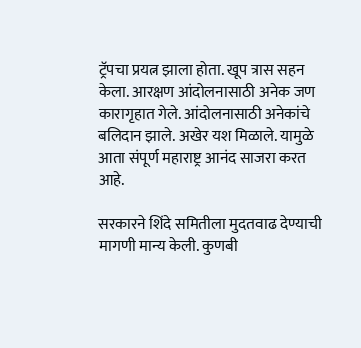ट्रॅपचा प्रयत्न झाला होता. खूप त्रास सहन केला. आरक्षण आंदोलनासाठी अनेक जण कारागृहात गेले. आंदोलनासाठी अनेकांचे बलिदान झाले. अखेर यश मिळाले. यामुळे आता संपूर्ण महाराष्ट्र आनंद साजरा करत आहे.

सरकारने शिंदे समितीला मुदतवाढ देण्याची मागणी मान्य केली. कुणबी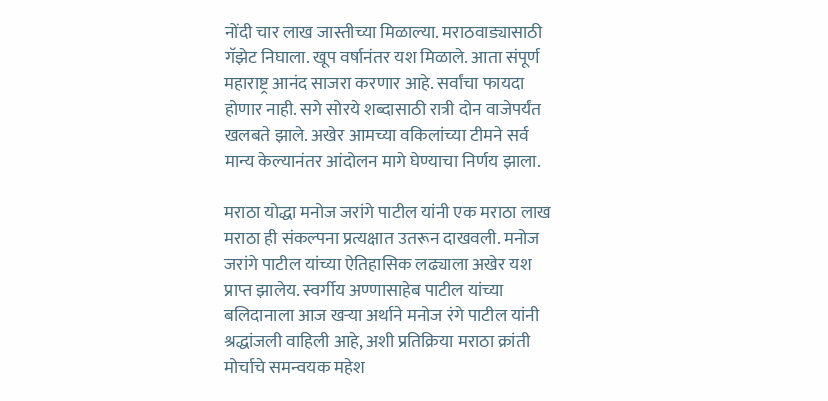नोंदी चार लाख जास्तीच्या मिळाल्या. मराठवाड्यासाठी गॅझेट निघाला. खूप वर्षानंतर यश मिळाले. आता संपूर्ण महाराष्ट्र आनंद साजरा करणार आहे. सर्वांचा फायदा होणार नाही. सगे सोरये शब्दासाठी रात्री दोन वाजेपर्यंत खलबते झाले. अखेर आमच्या वकिलांच्या टीमने सर्व मान्य केल्यानंतर आंदोलन मागे घेण्याचा निर्णय झाला.

मराठा योद्धा मनोज जरांगे पाटील यांनी एक मराठा लाख मराठा ही संकल्पना प्रत्यक्षात उतरून दाखवली. मनोज जरांगे पाटील यांच्या ऐतिहासिक लढ्याला अखेर यश प्राप्त झालेय. स्वर्गीय अण्णासाहेब पाटील यांच्या बलिदानाला आज खऱ्या अर्थाने मनोज रंगे पाटील यांनी श्रद्धांजली वाहिली आहे, अशी प्रतिक्रिया मराठा क्रांती मोर्चाचे समन्वयक महेश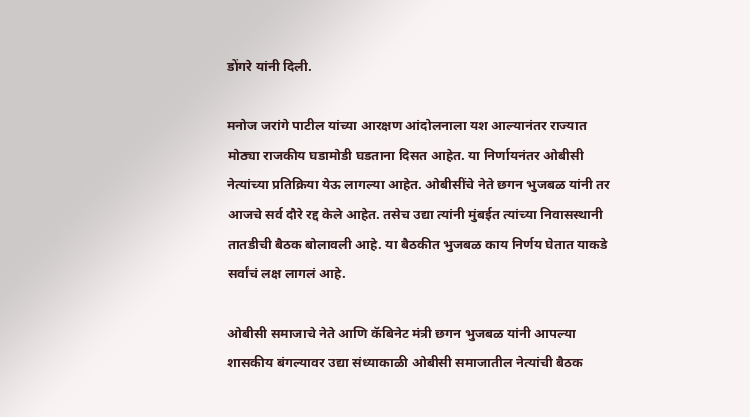डोंगरे यांनी दिली.

मनोज जरांगे पाटील यांच्या आरक्षण आंदोलनाला यश आल्यानंतर राज्यात मोठ्या राजकीय घडामोडी घडताना दिसत आहेत. या निर्णायनंतर ओबीसी नेत्यांच्या प्रतिक्रिया येऊ लागल्या आहेत. ओबीसींचे नेते छगन भुजबळ यांनी तर आजचे सर्व दौरे रद्द केले आहेत. तसेच उद्या त्यांनी मुंबईत त्यांच्या निवासस्थानी तातडीची बैठक बोलावली आहे. या बैठकीत भुजबळ काय निर्णय घेतात याकडे सर्वांचं लक्ष लागलं आहे.

ओबीसी समाजाचे नेते आणि कॅबिनेट मंत्री छगन भुजबळ यांनी आपल्या शासकीय बंगल्यावर उद्या संध्याकाळी ओबीसी समाजातील नेत्यांची बैठक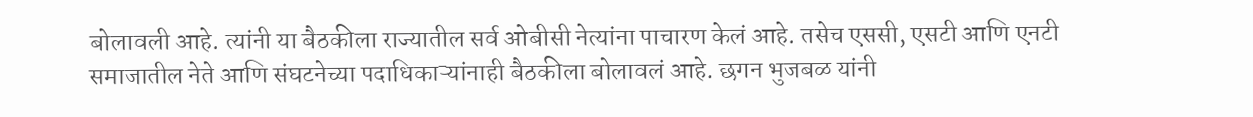बोलावली आहे. त्यांनी या बैठकीला राज्यातील सर्व ओबीसी नेत्यांना पाचारण केलं आहे. तसेच एससी, एसटी आणि एनटी समाजातील नेते आणि संघटनेच्या पदाधिकाऱ्यांनाही बैठकीला बोलावलं आहे. छगन भुजबळ यांनी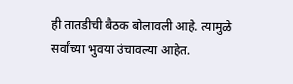ही तातडीची बैठक बोलावली आहे. त्यामुळे सर्वांच्या भुवया उंचावल्या आहेत.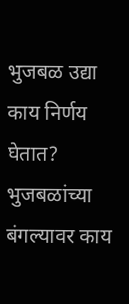भुजबळ उद्या काय निर्णय घेतात? भुजबळांच्या बंगल्यावर काय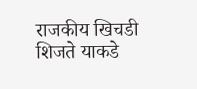राजकीय खिचडी शिजते याकडे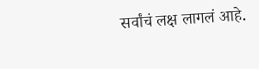सर्वांचं लक्ष लागलं आहे.